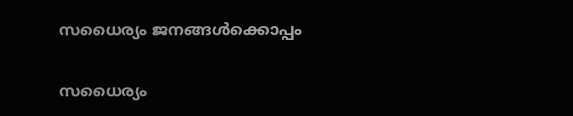സധൈര്യം ജനങ്ങൾക്കൊപ്പം

സധൈര്യം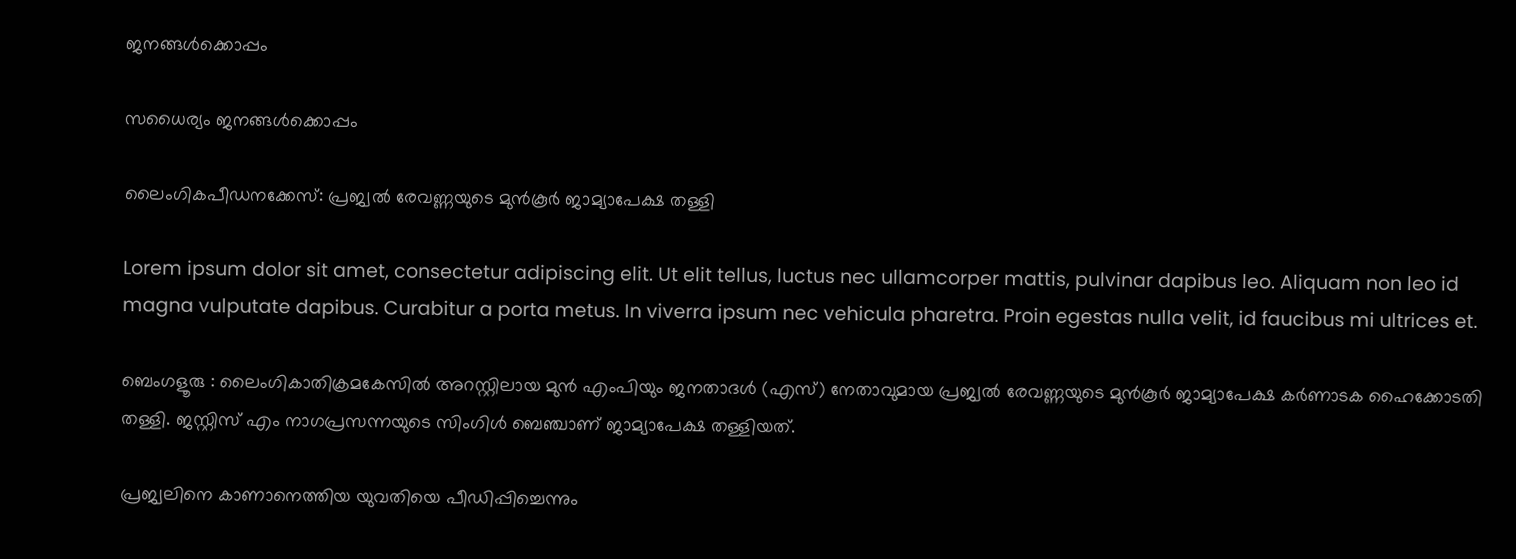ജനങ്ങൾക്കൊപ്പം

സധൈര്യം ജനങ്ങൾക്കൊപ്പം

ലൈംഗികപീഡനക്കേസ്: പ്രജ്വൽ രേവണ്ണയുടെ മുൻകൂർ ജാമ്യാപേക്ഷ തള്ളി

Lorem ipsum dolor sit amet, consectetur adipiscing elit. Ut elit tellus, luctus nec ullamcorper mattis, pulvinar dapibus leo. Aliquam non leo id magna vulputate dapibus. Curabitur a porta metus. In viverra ipsum nec vehicula pharetra. Proin egestas nulla velit, id faucibus mi ultrices et.

ബെംഗളൂരു : ലൈംഗികാതിക്രമകേസിൽ അറസ്റ്റിലായ മുൻ എംപിയും ജനതാദൾ (എസ്‌) നേതാവുമായ പ്രജ്വൽ രേവണ്ണയുടെ മുൻകൂർ ജാമ്യാപേക്ഷ കർണാടക ഹൈക്കോടതി തള്ളി. ജസ്റ്റിസ് എം നാഗപ്രസന്നയുടെ സിംഗിൾ ബെഞ്ചാണ് ജാമ്യാപേക്ഷ തള്ളിയത്.

പ്രജ്വലിനെ കാണാനെത്തിയ യുവതിയെ പീഡിപ്പിച്ചെന്നും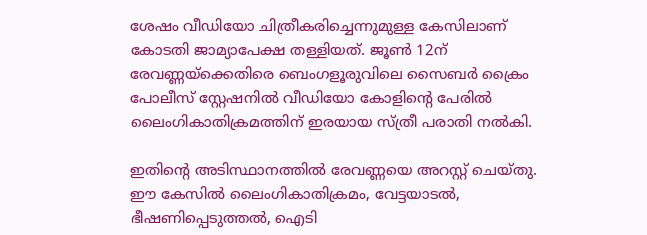ശേഷം വീഡിയോ ചിത്രീകരിച്ചെന്നുമുള്ള കേസിലാണ് കോടതി ജാമ്യാപേക്ഷ തള്ളിയത്. ജൂൺ 12ന് രേവണ്ണയ്‌ക്കെതിരെ ബെംഗളൂരുവിലെ സൈബർ ക്രൈം പോലീസ് സ്റ്റേഷനിൽ വീഡിയോ കോളിന്റെ പേരിൽ ലൈംഗികാതിക്രമത്തിന് ഇരയായ സ്ത്രീ പരാതി നൽകി.

ഇതിന്റെ അടിസ്ഥാനത്തിൽ രേവണ്ണയെ അറസ്റ്റ് ചെയ്തു. ഈ കേസിൽ ലൈംഗികാതിക്രമം, വേട്ടയാടൽ, ഭീഷണിപ്പെടുത്തൽ, ഐടി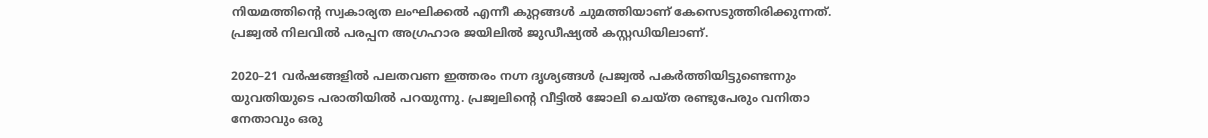നിയമത്തിന്റെ സ്വകാര്യത ലംഘിക്കൽ എന്നീ കുറ്റങ്ങൾ ചുമത്തിയാണ് കേസെടുത്തിരിക്കുന്നത്. പ്രജ്വൽ നിലവിൽ പരപ്പന അഗ്രഹാര ജയിലിൽ ജുഡീഷ്യൽ കസ്റ്റഡിയിലാണ്.

2020–21 വർഷങ്ങളിൽ പലതവണ ഇത്തരം നഗ്ന ദൃശ്യങ്ങൾ പ്രജ്വൽ പകർത്തിയിട്ടുണ്ടെന്നും യുവതിയുടെ പരാതിയിൽ പറയുന്നു. പ്രജ്വലിന്റെ വീട്ടിൽ ജോലി ചെയ്‌ത രണ്ടുപേരും വനിതാ നേതാവും ഒരു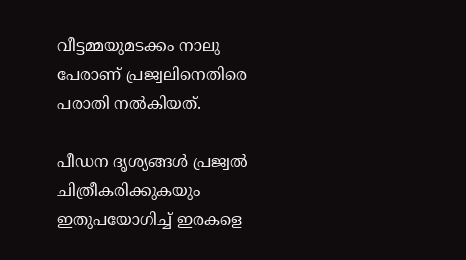വീട്ടമ്മയുമടക്കം നാലു പേരാണ് പ്രജ്വലിനെതിരെ പരാതി നൽകിയത്‌.

പീഡന ദൃശ്യങ്ങൾ പ്രജ്വൽ ചിത്രീകരിക്കുകയും ഇതുപയോഗിച്ച്‌ ഇരകളെ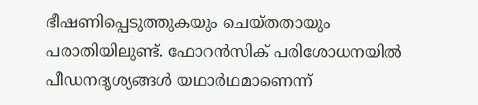ഭീഷണിപ്പെടുത്തുകയും ചെയ്‌തതായും പരാതിയിലുണ്ട്. ഫോറൻസിക്‌ പരിശോധനയിൽ പീഡനദൃശ്യങ്ങൾ യഥാർഥമാണെന്ന്‌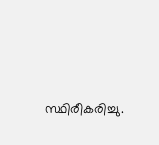സ്ഥിരീകരിച്ചു.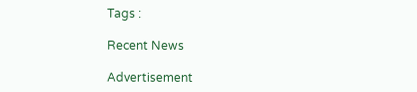Tags :

Recent News

Advertisement